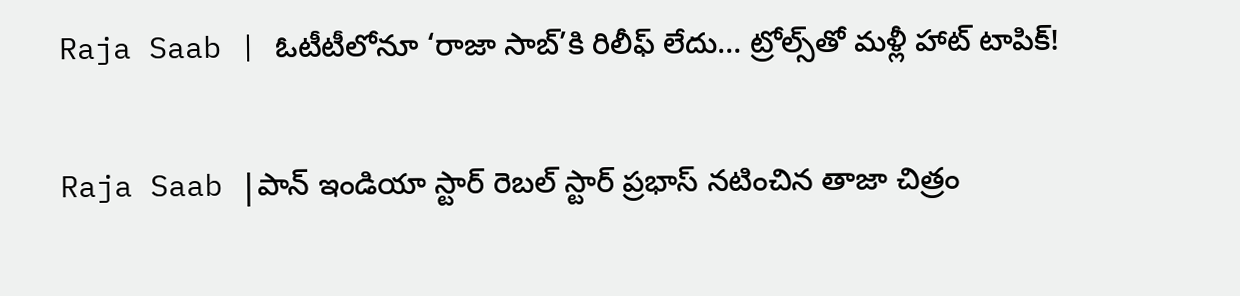Raja Saab | ఓటీటీలోనూ ‘రాజా సాబ్’కి రిలీఫ్ లేదు… ట్రోల్స్‌తో మళ్లీ హాట్ టాపిక్!

Raja Saab |పాన్ ఇండియా స్టార్ రెబల్ స్టార్ ప్రభాస్ నటించిన తాజా చిత్రం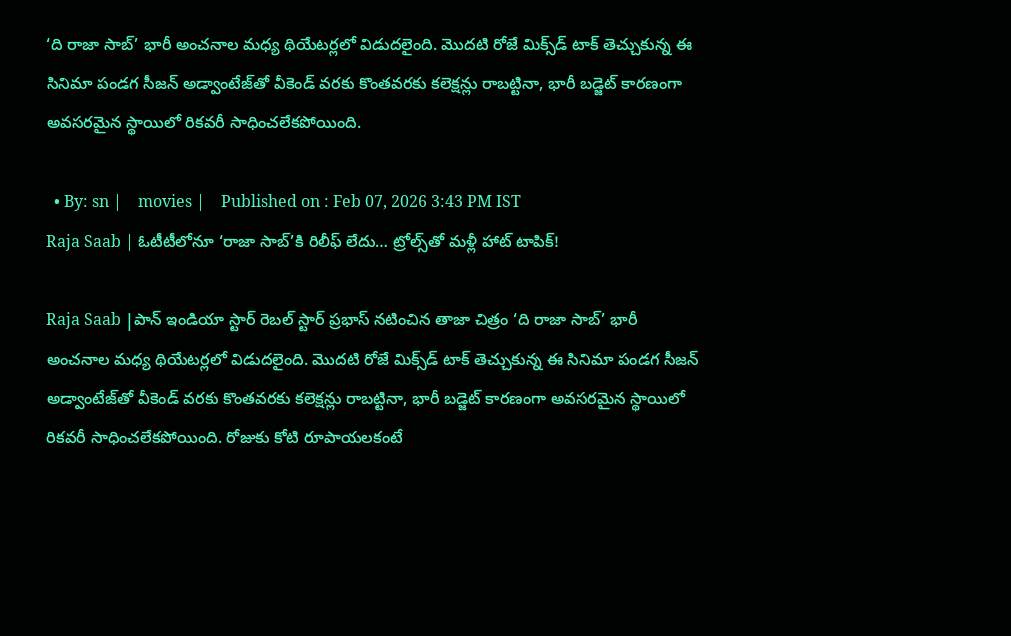‘ది రాజా సాబ్’ భారీ అంచనాల మధ్య థియేటర్లలో విడుదలైంది. మొదటి రోజే మిక్స్‌డ్ టాక్ తెచ్చుకున్న ఈ సినిమా పండగ సీజన్ అడ్వాంటేజ్‌తో వీకెండ్ వరకు కొంతవరకు కలెక్షన్లు రాబట్టినా, భారీ బడ్జెట్ కారణంగా అవసరమైన స్థాయిలో రికవరీ సాధించలేకపోయింది.

  • By: sn |    movies |    Published on : Feb 07, 2026 3:43 PM IST
Raja Saab | ఓటీటీలోనూ ‘రాజా సాబ్’కి రిలీఫ్ లేదు… ట్రోల్స్‌తో మళ్లీ హాట్ టాపిక్!

Raja Saab |పాన్ ఇండియా స్టార్ రెబల్ స్టార్ ప్రభాస్ నటించిన తాజా చిత్రం ‘ది రాజా సాబ్’ భారీ అంచనాల మధ్య థియేటర్లలో విడుదలైంది. మొదటి రోజే మిక్స్‌డ్ టాక్ తెచ్చుకున్న ఈ సినిమా పండగ సీజన్ అడ్వాంటేజ్‌తో వీకెండ్ వరకు కొంతవరకు కలెక్షన్లు రాబట్టినా, భారీ బడ్జెట్ కారణంగా అవసరమైన స్థాయిలో రికవరీ సాధించలేకపోయింది. రోజుకు కోటి రూపాయలకంటే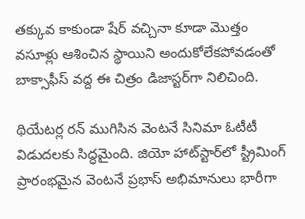తక్కువ కాకుండా షేర్ వచ్చినా కూడా మొత్తం వసూళ్లు ఆశించిన స్థాయిని అందుకోలేకపోవడంతో బాక్సాఫీస్ వద్ద ఈ చిత్రం డిజాస్టర్‌గా నిలిచింది.

థియేటర్ల రన్ ముగిసిన వెంటనే సినిమా ఓటీటీ విడుదలకు సిద్ధమైంది. జియో హాట్‌స్టార్‌లో స్ట్రీమింగ్ ప్రారంభమైన వెంటనే ప్రభాస్ అభిమానులు భారీగా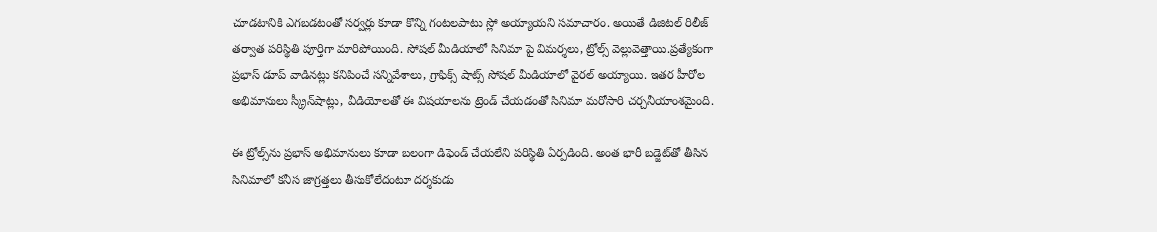చూడటానికి ఎగబడటంతో సర్వర్లు కూడా కొన్ని గంటలపాటు స్లో అయ్యాయని సమాచారం. అయితే డిజిటల్ రిలీజ్ తర్వాత పరిస్థితి పూర్తిగా మారిపోయింది. సోషల్ మీడియాలో సినిమా పై విమర్శలు, ట్రోల్స్ వెల్లువెత్తాయి.ప్రత్యేకంగా ప్రభాస్ డూప్ వాడినట్లు కనిపించే సన్నివేశాలు, గ్రాఫిక్స్ షాట్స్ సోషల్ మీడియాలో వైరల్ అయ్యాయి. ఇతర హీరోల అభిమానులు స్క్రీన్‌షాట్లు, వీడియోలతో ఈ విషయాలను ట్రెండ్ చేయడంతో సినిమా మరోసారి చర్చనీయాంశమైంది.

ఈ ట్రోల్స్‌ను ప్రభాస్ అభిమానులు కూడా బలంగా డిఫెండ్ చేయలేని పరిస్థితి ఏర్పడింది. అంత భారీ బడ్జెట్‌తో తీసిన సినిమాలో కనీస జాగ్రత్తలు తీసుకోలేదంటూ దర్శకుడు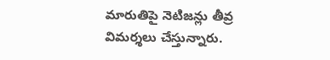మారుతిపై నెటిజన్లు తీవ్ర విమర్శలు చేస్తున్నారు.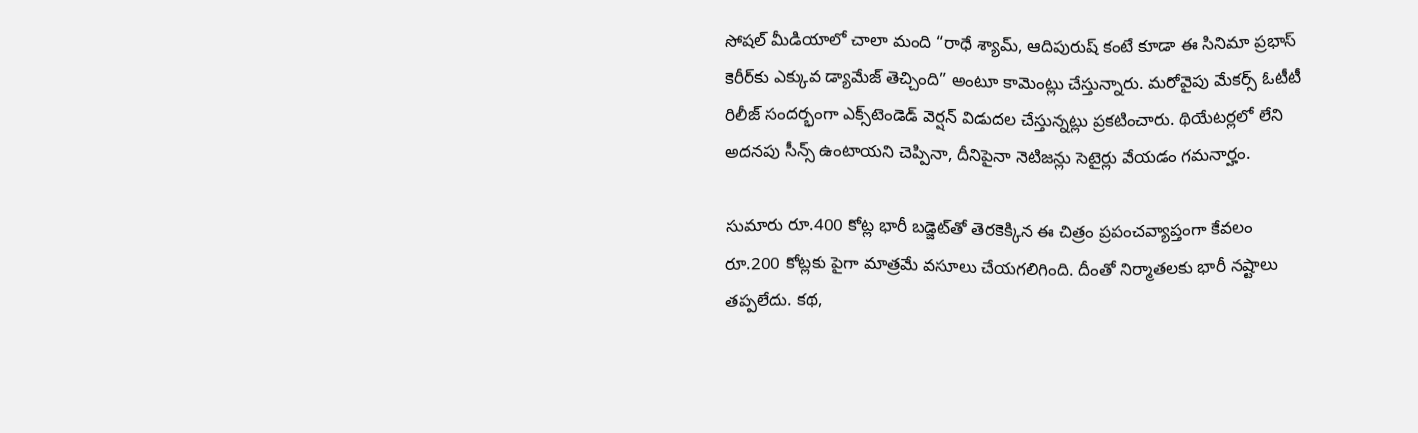సోషల్ మీడియాలో చాలా మంది “రాధే శ్యామ్, ఆదిపురుష్ కంటే కూడా ఈ సినిమా ప్రభాస్ కెరీర్‌కు ఎక్కువ డ్యామేజ్ తెచ్చింది” అంటూ కామెంట్లు చేస్తున్నారు. మరోవైపు మేకర్స్ ఓటీటీ రిలీజ్ సందర్భంగా ఎక్స్‌టెండెడ్ వెర్షన్ విడుదల చేస్తున్నట్లు ప్రకటించారు. థియేటర్లలో లేని అదనపు సీన్స్ ఉంటాయని చెప్పినా, దీనిపైనా నెటిజన్లు సెటైర్లు వేయడం గమనార్హం.

సుమారు రూ.400 కోట్ల భారీ బడ్జెట్‌తో తెరకెక్కిన ఈ చిత్రం ప్రపంచవ్యాప్తంగా కేవలం రూ.200 కోట్లకు పైగా మాత్రమే వసూలు చేయగలిగింది. దీంతో నిర్మాతలకు భారీ నష్టాలు తప్పలేదు. కథ,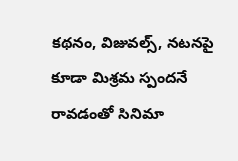కథనం, విజువల్స్, నటనపై కూడా మిశ్రమ స్పందనే రావడంతో సినిమా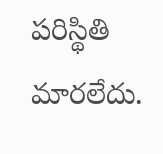పరిస్థితి మారలేదు.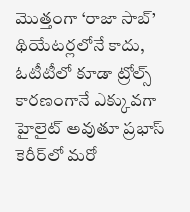మొత్తంగా ‘రాజా సాబ్’ థియేటర్లలోనే కాదు, ఓటీటీలో కూడా ట్రోల్స్ కారణంగానే ఎక్కువగా హైలైట్ అవుతూ ప్రభాస్ కెరీర్‌లో మరో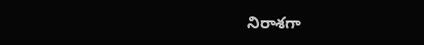నిరాశగా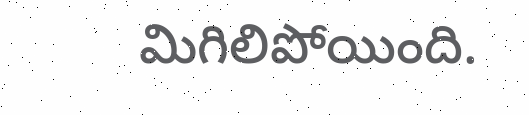మిగిలిపోయింది.